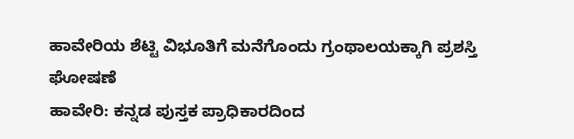ಹಾವೇರಿಯ ಶೆಟ್ಟಿ ವಿಭೂತಿಗೆ ಮನೆಗೊಂದು ಗ್ರಂಥಾಲಯಕ್ಕಾಗಿ ಪ್ರಶಸ್ತಿ ಘೋಷಣೆ
ಹಾವೇರಿ: ಕನ್ನಡ ಪುಸ್ತಕ ಪ್ರಾಧಿಕಾರದಿಂದ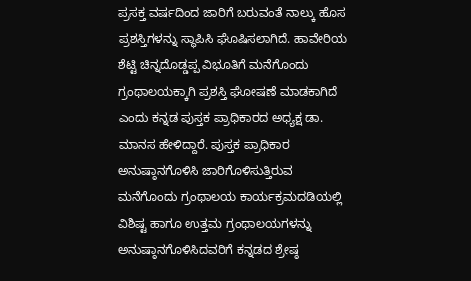ಪ್ರಸಕ್ತ ವರ್ಷದಿಂದ ಜಾರಿಗೆ ಬರುವಂತೆ ನಾಲ್ಕು ಹೊಸ ಪ್ರಶಸ್ತಿಗಳನ್ನು ಸ್ಥಾಪಿಸಿ ಘೊಷಿಸಲಾಗಿದೆ. ಹಾವೇರಿಯ ಶೆಟ್ಟಿ ಚಿನ್ನದೊಡ್ಡಪ್ಪ ವಿಭೂತಿಗೆ ಮನೆಗೊಂದು ಗ್ರಂಥಾಲಯಕ್ಕಾಗಿ ಪ್ರಶಸ್ತಿ ಘೋಷಣೆ ಮಾಡಕಾಗಿದೆ ಎಂದು ಕನ್ನಡ ಪುಸ್ತಕ ಪ್ರಾಧಿಕಾರದ ಅಧ್ಯಕ್ಷ ಡಾ. ಮಾನಸ ಹೇಳಿದ್ದಾರೆ. ಪುಸ್ತಕ ಪ್ರಾಧಿಕಾರ ಅನುಷ್ಠಾನಗೊಳಿಸಿ ಜಾರಿಗೊಳಿಸುತ್ತಿರುವ ಮನೆಗೊಂದು ಗ್ರಂಥಾಲಯ ಕಾರ್ಯಕ್ರಮದಡಿಯಲ್ಲಿ ವಿಶಿಷ್ಟ ಹಾಗೂ ಉತ್ತಮ ಗ್ರಂಥಾಲಯಗಳನ್ನು ಅನುಷ್ಠಾನಗೊಳಿಸಿದವರಿಗೆ ಕನ್ನಡದ ಶ್ರೇಷ್ಠ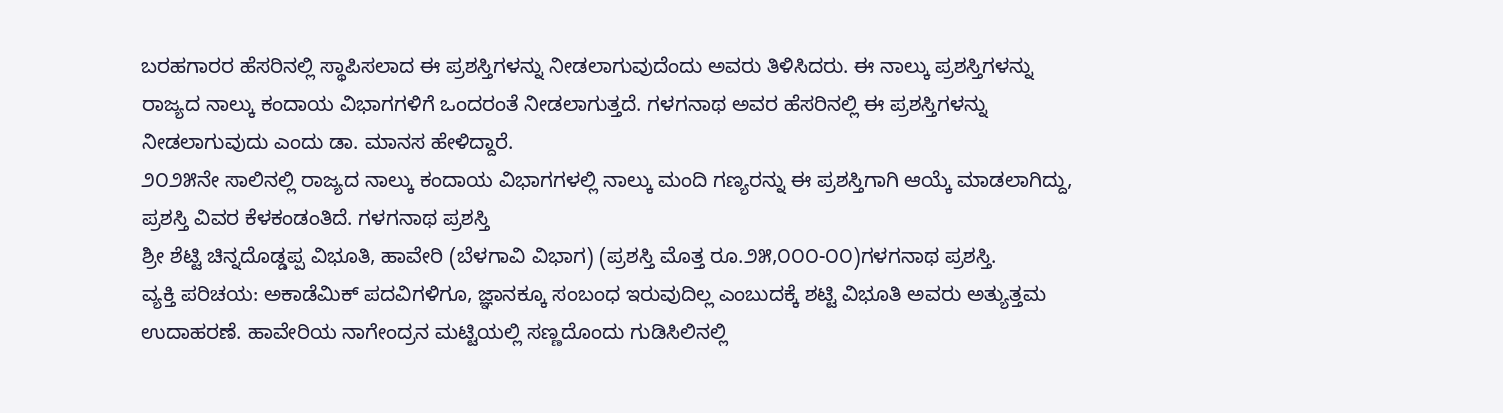ಬರಹಗಾರರ ಹೆಸರಿನಲ್ಲಿ ಸ್ಥಾಪಿಸಲಾದ ಈ ಪ್ರಶಸ್ತಿಗಳನ್ನು ನೀಡಲಾಗುವುದೆಂದು ಅವರು ತಿಳಿಸಿದರು. ಈ ನಾಲ್ಕು ಪ್ರಶಸ್ತಿಗಳನ್ನು ರಾಜ್ಯದ ನಾಲ್ಕು ಕಂದಾಯ ವಿಭಾಗಗಳಿಗೆ ಒಂದರಂತೆ ನೀಡಲಾಗುತ್ತದೆ. ಗಳಗನಾಥ ಅವರ ಹೆಸರಿನಲ್ಲಿ ಈ ಪ್ರಶಸ್ತಿಗಳನ್ನು ನೀಡಲಾಗುವುದು ಎಂದು ಡಾ. ಮಾನಸ ಹೇಳಿದ್ದಾರೆ.
೨೦೨೫ನೇ ಸಾಲಿನಲ್ಲಿ ರಾಜ್ಯದ ನಾಲ್ಕು ಕಂದಾಯ ವಿಭಾಗಗಳಲ್ಲಿ ನಾಲ್ಕು ಮಂದಿ ಗಣ್ಯರನ್ನು ಈ ಪ್ರಶಸ್ತಿಗಾಗಿ ಆಯ್ಕೆ ಮಾಡಲಾಗಿದ್ದು, ಪ್ರಶಸ್ತಿ ವಿವರ ಕೆಳಕಂಡಂತಿದೆ. ಗಳಗನಾಥ ಪ್ರಶಸ್ತಿ
ಶ್ರೀ ಶೆಟ್ಟಿ ಚಿನ್ನದೊಡ್ಡಪ್ಪ ವಿಭೂತಿ, ಹಾವೇರಿ (ಬೆಳಗಾವಿ ವಿಭಾಗ) (ಪ್ರಶಸ್ತಿ ಮೊತ್ತ ರೂ.೨೫,೦೦೦-೦೦)ಗಳಗನಾಥ ಪ್ರಶಸ್ತಿ.
ವ್ಯಕ್ತಿ ಪರಿಚಯ: ಅಕಾಡೆಮಿಕ್ ಪದವಿಗಳಿಗೂ, ಜ್ಞಾನಕ್ಕೂ ಸಂಬಂಧ ಇರುವುದಿಲ್ಲ ಎಂಬುದಕ್ಕೆ ಶಟ್ಟಿ ವಿಭೂತಿ ಅವರು ಅತ್ಯುತ್ತಮ ಉದಾಹರಣೆ. ಹಾವೇರಿಯ ನಾಗೇಂದ್ರನ ಮಟ್ಟಿಯಲ್ಲಿ ಸಣ್ಣದೊಂದು ಗುಡಿಸಿಲಿನಲ್ಲಿ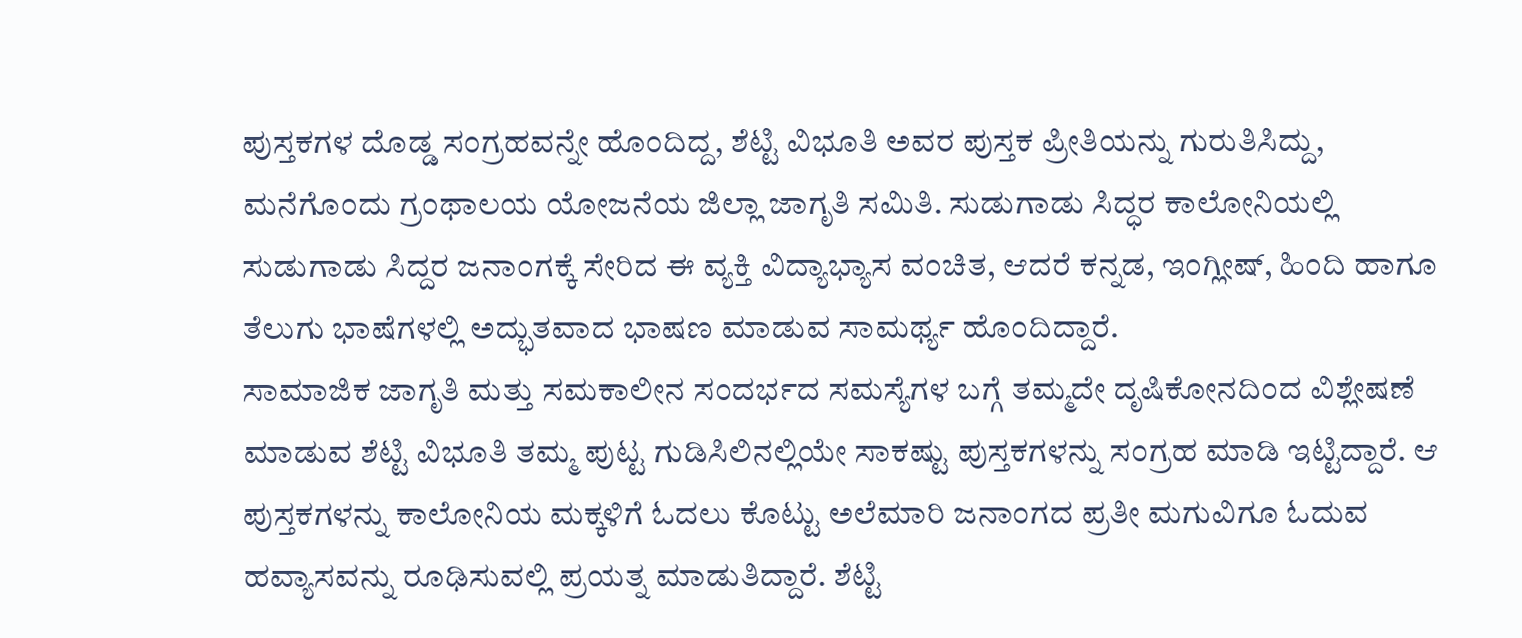ಪುಸ್ತಕಗಳ ದೊಡ್ಡ ಸಂಗ್ರಹವನ್ನೇ ಹೊಂದಿದ್ದ, ಶೆಟ್ಟಿ ವಿಭೂತಿ ಅವರ ಪುಸ್ತಕ ಪ್ರೀತಿಯನ್ನು ಗುರುತಿಸಿದ್ದು, ಮನೆಗೊಂದು ಗ್ರಂಥಾಲಯ ಯೋಜನೆಯ ಜಿಲ್ಲಾ ಜಾಗೃತಿ ಸಮಿತಿ. ಸುಡುಗಾಡು ಸಿದ್ಧರ ಕಾಲೋನಿಯಲ್ಲಿ ಸುಡುಗಾಡು ಸಿದ್ದರ ಜನಾಂಗಕ್ಕೆ ಸೇರಿದ ಈ ವ್ಯಕ್ತಿ ವಿದ್ಯಾಭ್ಯಾಸ ವಂಚಿತ, ಆದರೆ ಕನ್ನಡ, ಇಂಗ್ಲೀಷ್, ಹಿಂದಿ ಹಾಗೂ ತೆಲುಗು ಭಾಷೆಗಳಲ್ಲಿ ಅದ್ಭುತವಾದ ಭಾಷಣ ಮಾಡುವ ಸಾಮರ್ಥ್ಯ ಹೊಂದಿದ್ದಾರೆ.
ಸಾಮಾಜಿಕ ಜಾಗೃತಿ ಮತ್ತು ಸಮಕಾಲೀನ ಸಂದರ್ಭದ ಸಮಸ್ಯೆಗಳ ಬಗ್ಗೆ ತಮ್ಮದೇ ದೃಷಿಕೋನದಿಂದ ವಿಶ್ಲೇಷಣೆ ಮಾಡುವ ಶೆಟ್ಟಿ ವಿಭೂತಿ ತಮ್ಮ ಪುಟ್ಟ ಗುಡಿಸಿಲಿನಲ್ಲಿಯೇ ಸಾಕಷ್ಟು ಪುಸ್ತಕಗಳನ್ನು ಸಂಗ್ರಹ ಮಾಡಿ ಇಟ್ಟಿದ್ದಾರೆ. ಆ ಪುಸ್ತಕಗಳನ್ನು ಕಾಲೋನಿಯ ಮಕ್ಕಳಿಗೆ ಓದಲು ಕೊಟ್ಟು ಅಲೆಮಾರಿ ಜನಾಂಗದ ಪ್ರತೀ ಮಗುವಿಗೂ ಓದುವ ಹವ್ಯಾಸವನ್ನು ರೂಢಿಸುವಲ್ಲಿ ಪ್ರಯತ್ನ ಮಾಡುತಿದ್ದಾರೆ. ಶೆಟ್ಟಿ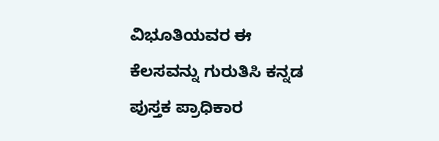ವಿಭೂತಿಯವರ ಈ ಕೆಲಸವನ್ನು ಗುರುತಿಸಿ ಕನ್ನಡ ಪುಸ್ತಕ ಪ್ರಾಧಿಕಾರ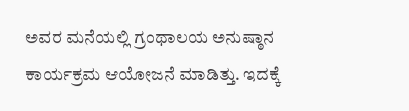ಅವರ ಮನೆಯಲ್ಲಿ ಗ್ರಂಥಾಲಯ ಅನುಷ್ಠಾನ ಕಾರ್ಯಕ್ರಮ ಆಯೋಜನೆ ಮಾಡಿತ್ತು. ಇದಕ್ಕೆ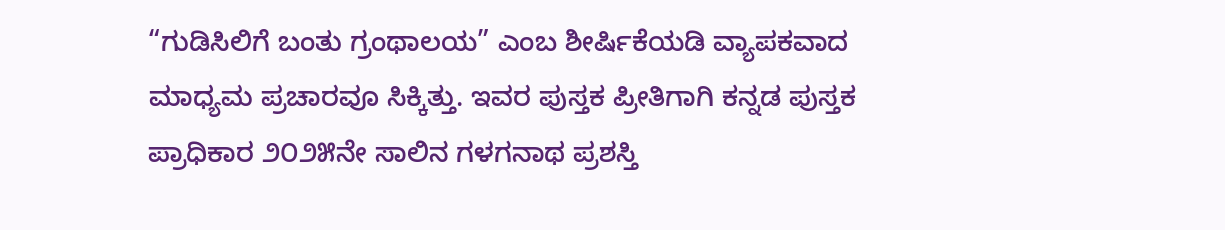“ಗುಡಿಸಿಲಿಗೆ ಬಂತು ಗ್ರಂಥಾಲಯ” ಎಂಬ ಶೀರ್ಷಿಕೆಯಡಿ ವ್ಯಾಪಕವಾದ ಮಾಧ್ಯಮ ಪ್ರಚಾರವೂ ಸಿಕ್ಕಿತ್ತು. ಇವರ ಪುಸ್ತಕ ಪ್ರೀತಿಗಾಗಿ ಕನ್ನಡ ಪುಸ್ತಕ ಪ್ರಾಧಿಕಾರ ೨೦೨೫ನೇ ಸಾಲಿನ ಗಳಗನಾಥ ಪ್ರಶಸ್ತಿ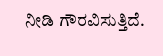ನೀಡಿ ಗೌರವಿಸುತ್ತಿದೆ.